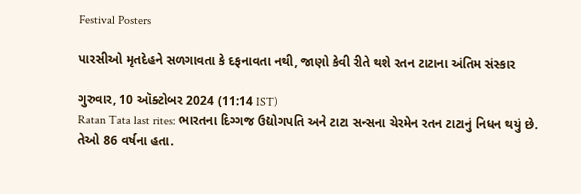Festival Posters

પારસીઓ મૃતદેહને સળગાવતા કે દફનાવતા નથી, જાણો કેવી રીતે થશે રતન ટાટાના અંતિમ સંસ્કાર

ગુરુવાર, 10 ઑક્ટોબર 2024 (11:14 IST)
Ratan Tata last rites: ભારતના દિગ્ગજ ઉદ્યોગપતિ અને ટાટા સન્સના ચેરમેન રતન ટાટાનું નિધન થયું છે. તેઓ 86 વર્ષના હતા.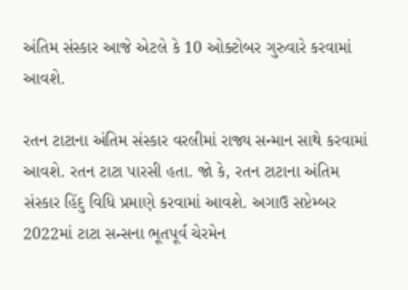અંતિમ સંસ્કાર આજે એટલે કે 10 ઓક્ટોબર ગુરુવારે કરવામાં આવશે.

રતન ટાટાના અંતિમ સંસ્કાર વરલીમાં રાજ્ય સન્માન સાથે કરવામાં આવશે. રતન ટાટા પારસી હતા. જો કે, રતન ટાટાના અંતિમ સંસ્કાર હિંદુ વિધિ પ્રમાણે કરવામાં આવશે. અગાઉ સપ્ટેમ્બર 2022માં ટાટા સન્સના ભૂતપૂર્વ ચેરમેન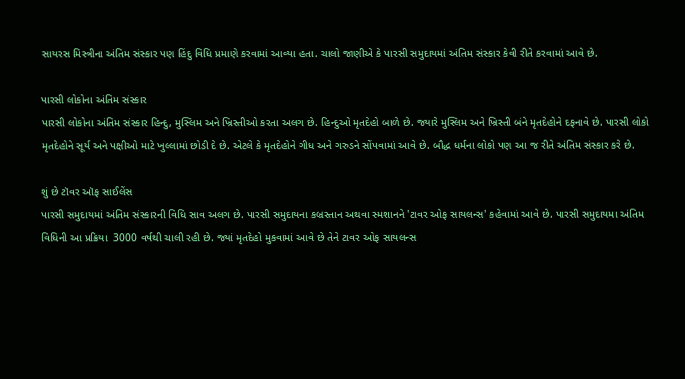સાયરસ મિસ્ત્રીના અંતિમ સંસ્કાર પણ હિંદુ વિધિ પ્રમાણે કરવામાં આવ્યા હતા. ચાલો જાણીએ કે પારસી સમુદાયમાં અંતિમ સંસ્કાર કેવી રીતે કરવામાં આવે છે.

પારસી લોકોના અંતિમ સંસ્કાર
પારસી લોકોના અંતિમ સંસ્કાર હિન્દુ, મુસ્લિમ અને ખ્રિસ્તીઓ કરતા અલગ છે. હિન્દુઓ મૃતદેહો બાળે છે. જ્યારે મુસ્લિમ અને ખ્રિસ્તી બંને મૃતદેહોને દફનાવે છે. પારસી લોકો મૃતદેહોને સૂર્ય અને પક્ષીઓ માટે ખુલ્લામાં છોડી દે છે. એટલે કે મૃતદેહોને ગીધ અને ગરુડને સોંપવામાં આવે છે. બૌદ્ધ ધર્મના લોકો પણ આ જ રીતે અંતિમ સંસ્કાર કરે છે.

શું છે ટૉવર ઑફ સાઈલેંસ
પારસી સમુદાયમાં અંતિમ સંસ્કારની વિધિ સાવ અલગ છે. પારસી સમુદાયના કબ્રસ્તાન અથવા સ્મશાનને 'ટાવર ઓફ સાયલન્સ' કહેવામાં આવે છે. પારસી સમુદાયમા અંતિમ વિધિની આ પ્રક્રિયા  3000 વર્ષથી ચાલી રહી છે. જ્યાં મૃતદેહો મુકવામાં આવે છે તેને ટાવર ઓફ સાયલન્સ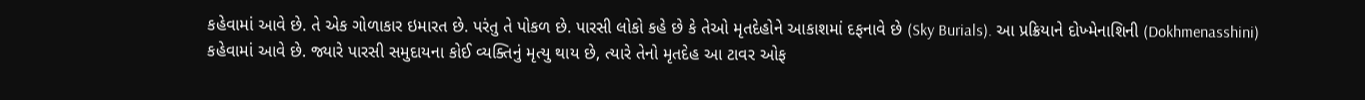કહેવામાં આવે છે. તે એક ગોળાકાર ઇમારત છે. પરંતુ તે પોકળ છે. પારસી લોકો કહે છે કે તેઓ મૃતદેહોને આકાશમાં દફનાવે છે (Sky Burials). આ પ્રક્રિયાને દોખ્મેનાશિની (Dokhmenasshini) કહેવામાં આવે છે. જ્યારે પારસી સમુદાયના કોઈ વ્યક્તિનું મૃત્યુ થાય છે, ત્યારે તેનો મૃતદેહ આ ટાવર ઓફ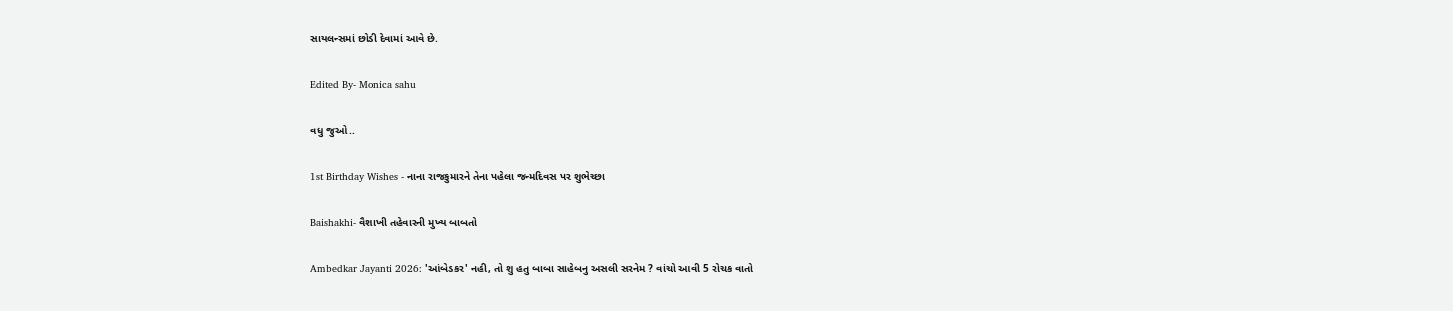સાયલન્સમાં છોડી દેવામાં આવે છે.

Edited By- Monica sahu

વધુ જુઓ..

1st Birthday Wishes - નાના રાજકુમારને તેના પહેલા જન્મદિવસ પર શુભેચ્છા

Baishakhi- વૈશાખી તહેવારની મુખ્ય બાબતો

Ambedkar Jayanti 2026: 'આંબેડકર' નહી, તો શુ હતુ બાબા સાહેબનુ અસલી સરનેમ ? વાંચો આવી 5 રોચક વાતો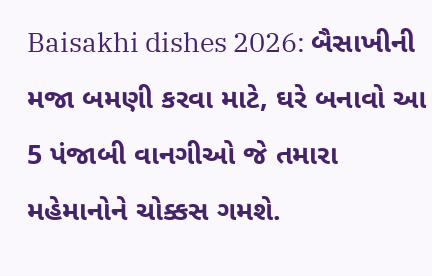Baisakhi dishes 2026: બૈસાખીની મજા બમણી કરવા માટે, ઘરે બનાવો આ 5 પંજાબી વાનગીઓ જે તમારા મહેમાનોને ચોક્કસ ગમશે.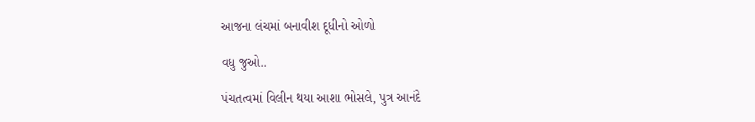આજના લંચમાં બનાવીશ દૂધીનો ઓળો

વધુ જુઓ..

પંચતત્વમાં વિલીન થયા આશા ભોસલે, પુત્ર આનંદે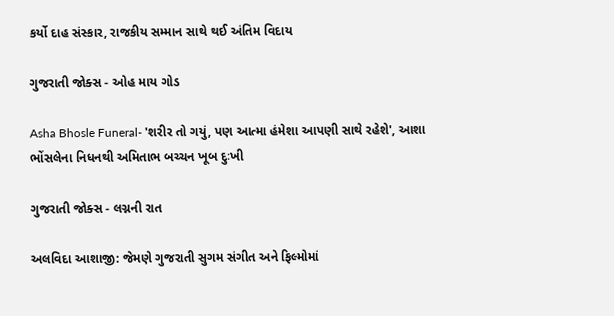કર્યો દાહ સંસ્કાર, રાજકીય સમ્માન સાથે થઈ અંતિમ વિદાય

ગુજરાતી જોક્સ - ઓહ માય ગોડ

Asha Bhosle Funeral- 'શરીર તો ગયું, પણ આત્મા હંમેશા આપણી સાથે રહેશે', આશા ભોંસલેના નિધનથી અમિતાભ બચ્ચન ખૂબ દુઃખી

ગુજરાતી જોક્સ - લગ્નની રાત

અલવિદા આશાજી: જેમણે ગુજરાતી સુગમ સંગીત અને ફિલ્મોમાં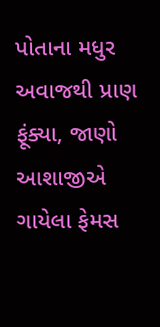પોતાના મધુર અવાજથી પ્રાણ ફૂંક્યા, જાણો આશાજીએ ગાયેલા ફેમસ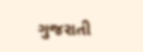ગુજરાતી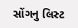સોંગનુ લિસ્ટ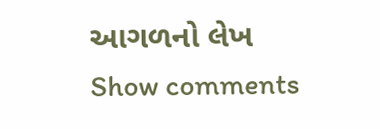આગળનો લેખ
Show comments